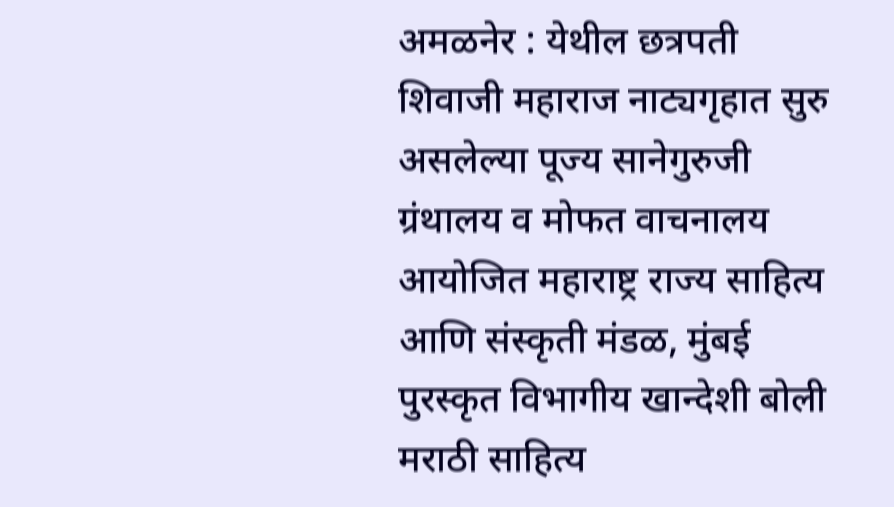अमळनेर : येथील छत्रपती शिवाजी महाराज नाट्यगृहात सुरु असलेल्या पूज्य सानेगुरुजी ग्रंथालय व मोफत वाचनालय आयोजित महाराष्ट्र राज्य साहित्य आणि संस्कृती मंडळ, मुंबई पुरस्कृत विभागीय खान्देशी बोली मराठी साहित्य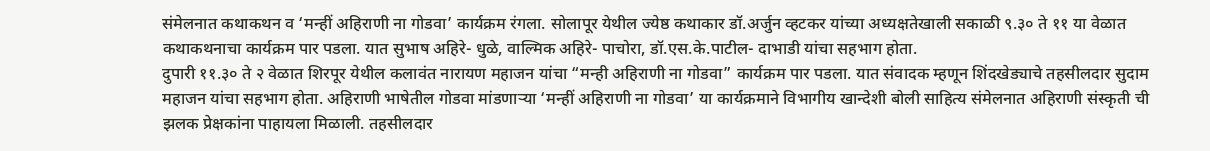संमेलनात कथाकथन व ‘मन्हीं अहिराणी ना गोडवा’ कार्यक्रम रंगला. सोलापूर येथील ज्येष्ठ कथाकार डॉ.अर्जुन व्हटकर यांच्या अध्यक्षतेखाली सकाळी ९.३० ते ११ या वेळात कथाकथनाचा कार्यक्रम पार पडला. यात सुभाष अहिरे- धुळे, वाल्मिक अहिरे- पाचोरा, डॉ.एस.के.पाटील- दाभाडी यांचा सहभाग होता.
दुपारी ११.३० ते २ वेळात शिरपूर येथील कलावंत नारायण महाजन यांचा “मन्ही अहिराणी ना गोडवा” कार्यक्रम पार पडला. यात संवादक म्हणून शिंदखेड्याचे तहसीलदार सुदाम महाजन यांचा सहभाग होता. अहिराणी भाषेतील गोडवा मांडणाऱ्या ‘मन्हीं अहिराणी ना गोडवा’ या कार्यक्रमाने विभागीय खान्देशी बोली साहित्य संमेलनात अहिराणी संस्कृती ची झलक प्रेक्षकांना पाहायला मिळाली. तहसीलदार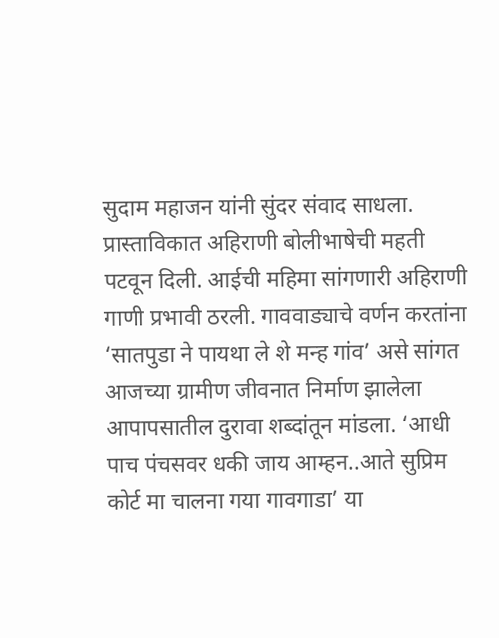सुदाम महाजन यांनी सुंदर संवाद साधला. प्रास्ताविकात अहिराणी बोलीभाषेची महती पटवून दिली. आईची महिमा सांगणारी अहिराणी गाणी प्रभावी ठरली. गाववाड्याचे वर्णन करतांना ‘सातपुडा ने पायथा ले शे मन्ह गांव’ असे सांगत आजच्या ग्रामीण जीवनात निर्माण झालेला आपापसातील दुरावा शब्दांतून मांडला. ‘आधी पाच पंचसवर धकी जाय आम्हन..आते सुप्रिम कोर्ट मा चालना गया गावगाडा’ या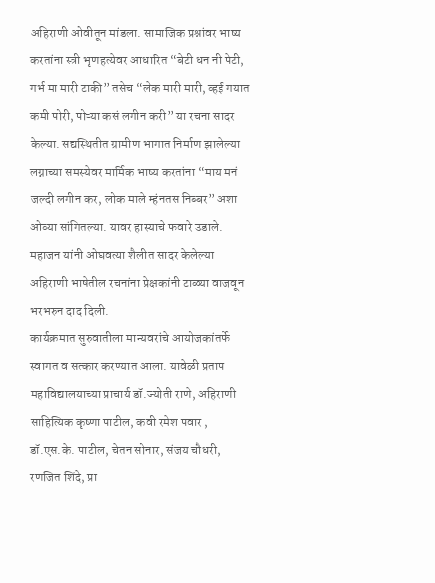अहिराणी ओवीतून मांडला. सामाजिक प्रश्नांवर भाष्य करतांना स्त्री भृणहत्येवर आधारित “बेटी धन नी पेटी, गर्भ मा मारी टाकी” तसेच “लेक मारी मारी, व्हई गयात कमी पोरी, पोऱ्या कसं लगीन करी” या रचना सादर केल्या. सद्यस्थितीत ग्रामीण भागात निर्माण झालेल्या लग्नाच्या समस्येवर मार्मिक भाष्य करतांना “माय मनं जल्दी लगीन कर, लोक माले म्हंनतस निब्बर” अशा ओव्या सांगितल्या. यावर हास्याचे फवारे उडाले. महाजन यांनी ओघवत्या शैलीत सादर केलेल्या अहिराणी भाषेतील रचनांना प्रेक्षकांनी टाळ्या वाजवून भरभरुन दाद दिली.
कार्यक्रमात सुरुवातीला मान्यवरांचे आयोजकांतर्फे स्वागत व सत्कार करण्यात आला. यावेळी प्रताप महाविद्यालयाच्या प्राचार्य डॉ.ज्योती राणे, अहिराणी साहित्यिक कृष्णा पाटील, कवी रमेश पवार , डॉ.एस.के. पाटील, चेतन सोनार, संजय चौधरी, रणजित शिंदे, प्रा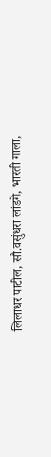लिलाधर पाटील, सौ.वसुंधरा लांडगे, भारती गाला,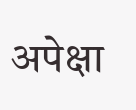अपेक्षा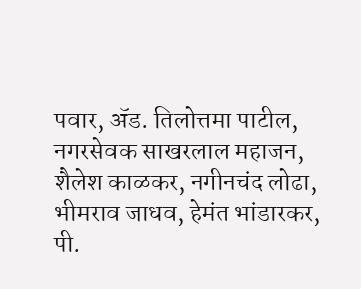पवार, ॲड. तिलोत्तमा पाटील, नगरसेवक साखरलाल महाजन, शैलेश काळकर, नगीनचंद लोढा, भीमराव जाधव, हेमंत भांडारकर, पी.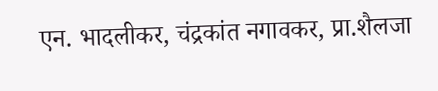एन. भादलीकर, चंद्रकांत नगावकर, प्रा.शैलजा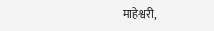माहेश्वरी,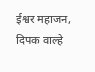ईश्वर महाजन, दिपक वाल्हे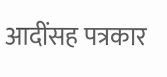आदींसह पत्रकार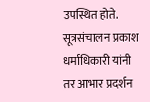उपस्थित होते. सूत्रसंचालन प्रकाश धर्माधिकारी यांनी तर आभार प्रदर्शन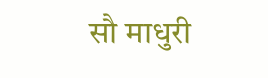सौ माधुरी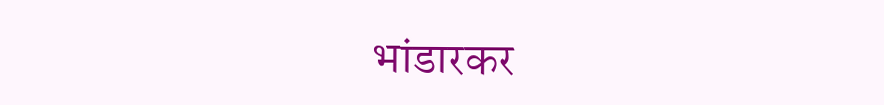भांडारकर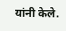यांनी केले.